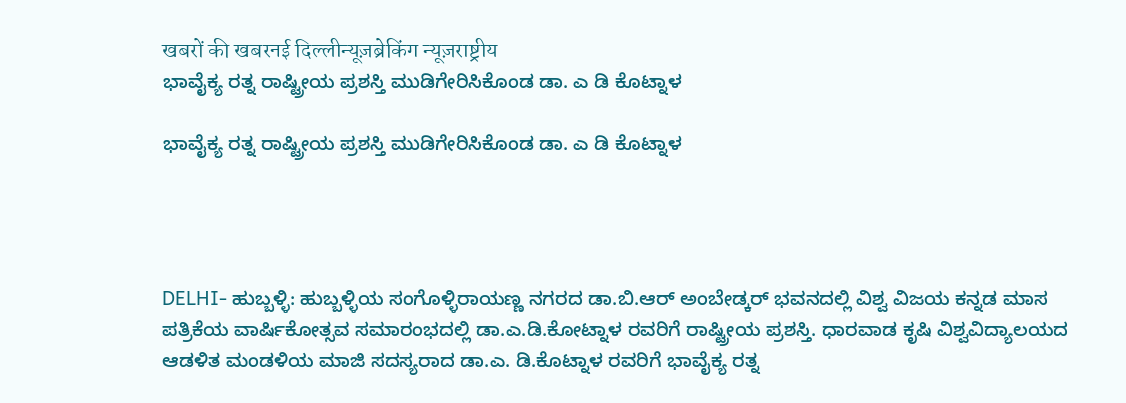खबरों की खबरनई दिल्लीन्यूज़ब्रेकिंग न्यूज़राष्ट्रीय
ಭಾವೈಕ್ಯ ರತ್ನ ರಾಷ್ಟ್ರೀಯ ಪ್ರಶಸ್ತಿ ಮುಡಿಗೇರಿಸಿಕೊಂಡ ಡಾ. ಎ ಡಿ ಕೊಟ್ನಾಳ

ಭಾವೈಕ್ಯ ರತ್ನ ರಾಷ್ಟ್ರೀಯ ಪ್ರಶಸ್ತಿ ಮುಡಿಗೇರಿಸಿಕೊಂಡ ಡಾ. ಎ ಡಿ ಕೊಟ್ನಾಳ




DELHI- ಹುಬ್ಬಳ್ಳಿ: ಹುಬ್ಬಳ್ಳಿಯ ಸಂಗೊಳ್ಳಿರಾಯಣ್ಣ ನಗರದ ಡಾ.ಬಿ.ಆರ್ ಅಂಬೇಡ್ಕರ್ ಭವನದಲ್ಲಿ ವಿಶ್ವ ವಿಜಯ ಕನ್ನಡ ಮಾಸ ಪತ್ರಿಕೆಯ ವಾರ್ಷಿಕೋತ್ಸವ ಸಮಾರಂಭದಲ್ಲಿ ಡಾ.ಎ.ಡಿ.ಕೋಟ್ನಾಳ ರವರಿಗೆ ರಾಷ್ಟ್ರೀಯ ಪ್ರಶಸ್ತಿ. ಧಾರವಾಡ ಕೃಷಿ ವಿಶ್ವವಿದ್ಯಾಲಯದ ಆಡಳಿತ ಮಂಡಳಿಯ ಮಾಜಿ ಸದಸ್ಯರಾದ ಡಾ.ಎ. ಡಿ.ಕೊಟ್ನಾಳ ರವರಿಗೆ ಭಾವೈಕ್ಯ ರತ್ನ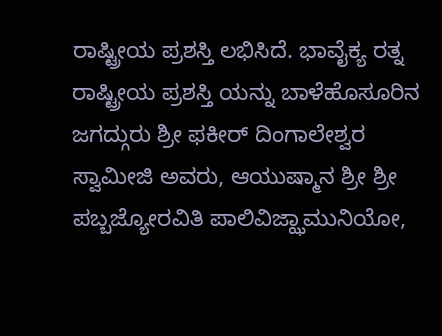ರಾಷ್ಟ್ರೀಯ ಪ್ರಶಸ್ತಿ ಲಭಿಸಿದೆ. ಭಾವೈಕ್ಯ ರತ್ನ ರಾಷ್ಟ್ರೀಯ ಪ್ರಶಸ್ತಿ ಯನ್ನು ಬಾಳೆಹೊಸೂರಿನ ಜಗದ್ಗುರು ಶ್ರೀ ಫಕೀರ್ ದಿಂಗಾಲೇಶ್ವರ ಸ್ವಾಮೀಜಿ ಅವರು, ಆಯುಷ್ಮಾನ ಶ್ರೀ ಶ್ರೀ ಪಬ್ಬಜ್ಯೋರವಿತಿ ಪಾಲಿವಿಜ್ಝಾಮುನಿಯೋ,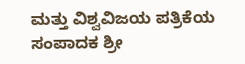ಮತ್ತು ವಿಶ್ವವಿಜಯ ಪತ್ರಿಕೆಯ ಸಂಪಾದಕ ಶ್ರೀ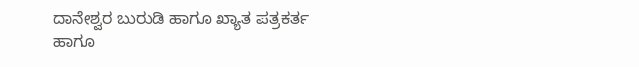ದಾನೇಶ್ವರ ಬುರುಡಿ ಹಾಗೂ ಖ್ಯಾತ ಪತ್ರಕರ್ತ ಹಾಗೂ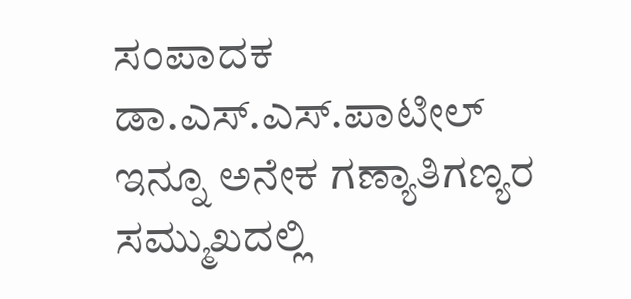ಸಂಪಾದಕ ಡಾ.ಎಸ್.ಎಸ್.ಪಾಟೀಲ್ ಇನ್ನೂ ಅನೇಕ ಗಣ್ಯಾತಿಗಣ್ಯರ ಸಮ್ಮುಖದಲ್ಲಿ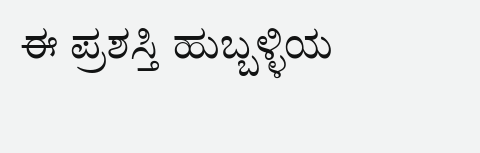ಈ ಪ್ರಶಸ್ತಿ ಹುಬ್ಬಳ್ಳಿಯ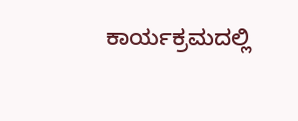ಕಾರ್ಯಕ್ರಮದಲ್ಲಿ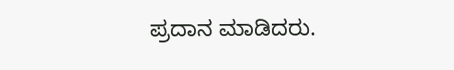ಪ್ರದಾನ ಮಾಡಿದರು.